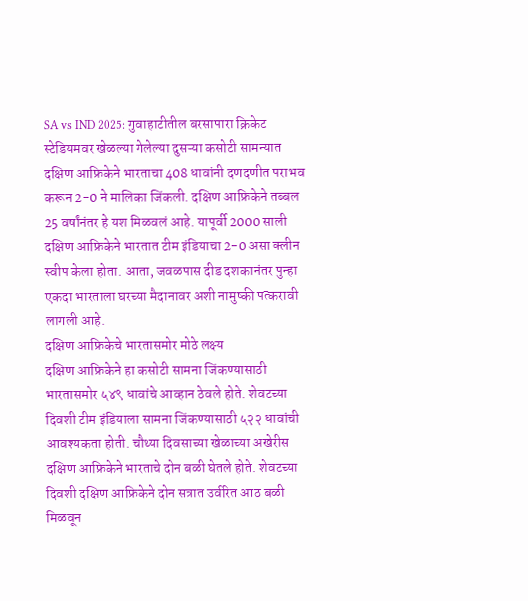SA vs IND 2025: गुवाहाटीतील बरसापारा क्रिकेट स्टेडियमवर खेळल्या गेलेल्या दुसऱ्या कसोटी सामन्यात दक्षिण आफ्रिकेने भारताचा 408 धावांनी दणदणीत पराभव करून 2-0 ने मालिका जिंकली. दक्षिण आफ्रिकेने तब्बल 25 वर्षांनंतर हे यश मिळवलं आहे. यापूर्वी 2000 साली दक्षिण आफ्रिकेने भारतात टीम इंडियाचा 2-0 असा क्लीन स्वीप केला होता. आता, जवळपास दीड दशकानंतर पुन्हा एकदा भारताला घरच्या मैदानावर अशी नामुष्की पत्करावी लागली आहे.
दक्षिण आफ्रिकेचे भारतासमोर मोठे लक्ष्य
दक्षिण आफ्रिकेने हा कसोटी सामना जिंकण्यासाठी भारतासमोर ५४९ धावांचे आव्हान ठेवले होते. शेवटच्या दिवशी टीम इंडियाला सामना जिंकण्यासाठी ५२२ धावांची आवश्यकता होती. चौथ्या दिवसाच्या खेळाच्या अखेरीस दक्षिण आफ्रिकेने भारताचे दोन बळी घेतले होते. शेवटच्या दिवशी दक्षिण आफ्रिकेने दोन सत्रात उर्वरित आठ बळी मिळवून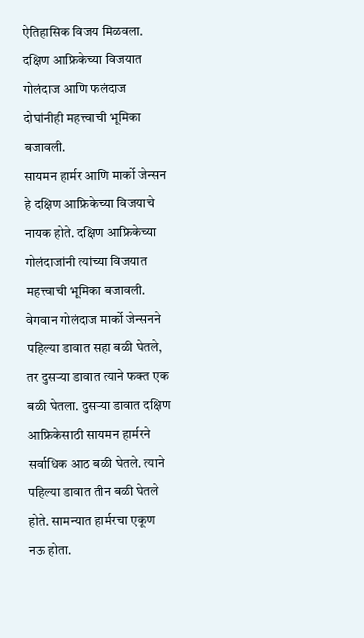ऐतिहासिक विजय मिळवला. दक्षिण आफ्रिकेच्या विजयात गोलंदाज आणि फलंदाज दोघांनीही महत्त्वाची भूमिका बजावली.
सायमन हार्मर आणि मार्को जेन्सन हे दक्षिण आफ्रिकेच्या विजयाचे नायक होते. दक्षिण आफ्रिकेच्या गोलंदाजांनी त्यांच्या विजयात महत्त्वाची भूमिका बजावली. वेगवान गोलंदाज मार्को जेन्सनने पहिल्या डावात सहा बळी घेतले, तर दुसऱ्या डावात त्याने फक्त एक बळी घेतला. दुसऱ्या डावात दक्षिण आफ्रिकेसाठी सायमन हार्मरने सर्वाधिक आठ बळी घेतले. त्याने पहिल्या डावात तीन बळी घेतले होते. सामन्यात हार्मरचा एकूण नऊ होता.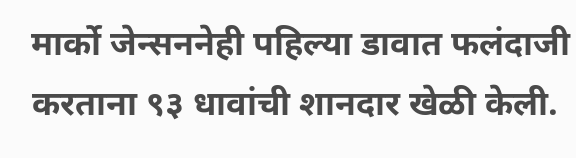मार्को जेन्सननेही पहिल्या डावात फलंदाजी करताना ९३ धावांची शानदार खेळी केली.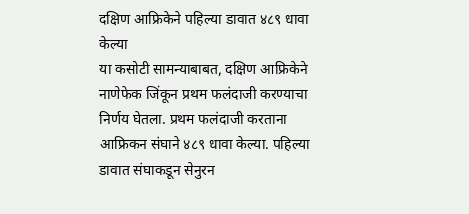दक्षिण आफ्रिकेने पहिल्या डावात ४८९ धावा केल्या
या कसोटी सामन्याबाबत, दक्षिण आफ्रिकेने नाणेफेक जिंकून प्रथम फलंदाजी करण्याचा निर्णय घेतला. प्रथम फलंदाजी करताना आफ्रिकन संघाने ४८९ धावा केल्या. पहिल्या डावात संघाकडून सेनुरन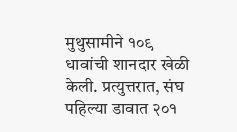मुथुसामीने १०९ धावांची शानदार खेळी केली. प्रत्युत्तरात, संघ पहिल्या डावात २०१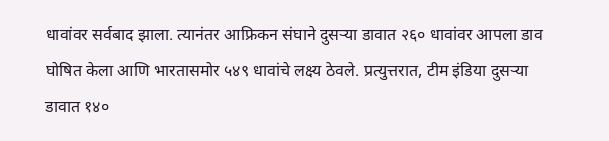धावांवर सर्वबाद झाला. त्यानंतर आफ्रिकन संघाने दुसऱ्या डावात २६० धावांवर आपला डाव घोषित केला आणि भारतासमोर ५४९ धावांचे लक्ष्य ठेवले. प्रत्युत्तरात, टीम इंडिया दुसऱ्या डावात १४०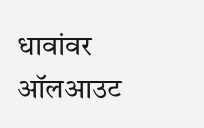धावांवर ऑलआउट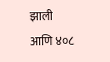झाली आणि ४०८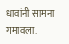धावांनी सामना गमावला.